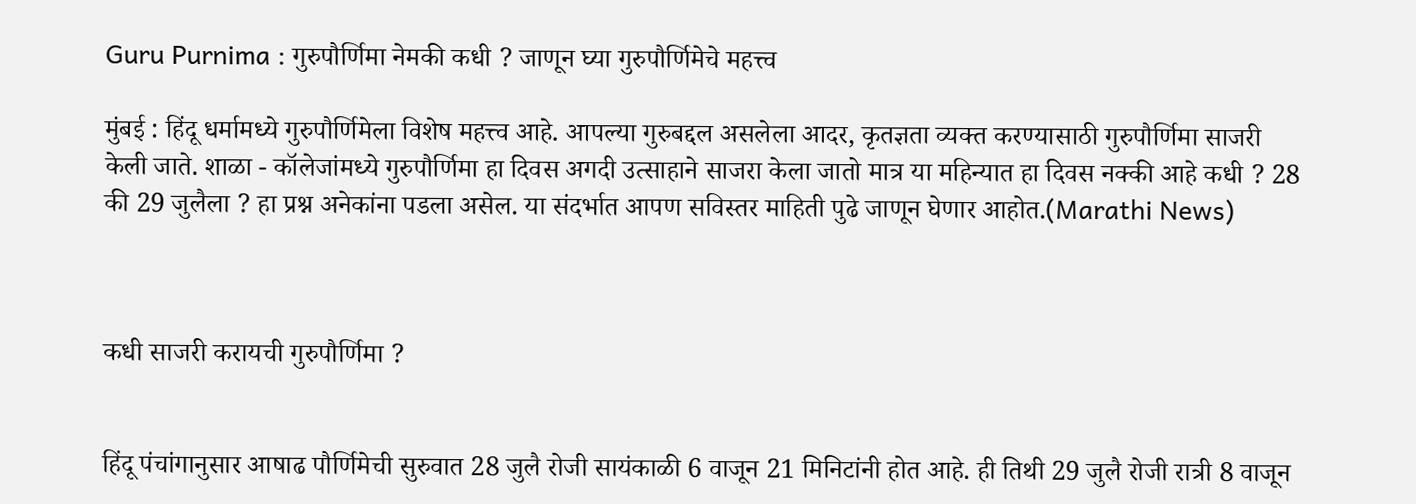Guru Purnima : गुरुपौर्णिमा नेमकी कधी ? जाणून घ्या गुरुपौर्णिमेचे महत्त्व

मुंबई : हिंदू धर्मामध्ये गुरुपौर्णिमेला विशेष महत्त्व आहे. आपल्या गुरुबद्दल असलेला आदर, कृतज्ञता व्यक्त करण्यासाठी गुरुपौर्णिमा साजरी केली जाते. शाळा - कॉलेजांमध्ये गुरुपौर्णिमा हा दिवस अगदी उत्साहाने साजरा केला जातो मात्र या महिन्यात हा दिवस नक्की आहे कधी ? 28 की 29 जुलैला ? हा प्रश्न अनेकांना पडला असेल. या संदर्भात आपण सविस्तर माहिती पुढे जाणून घेणार आहोत.(Marathi News)



कधी साजरी करायची गुरुपौर्णिमा ?


हिंदू पंचांगानुसार आषाढ पौर्णिमेची सुरुवात 28 जुलै रोजी सायंकाळी 6 वाजून 21 मिनिटांनी होत आहे. ही तिथी 29 जुलै रोजी रात्री 8 वाजून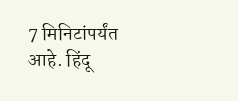7 मिनिटांपर्यंत आहे. हिंदू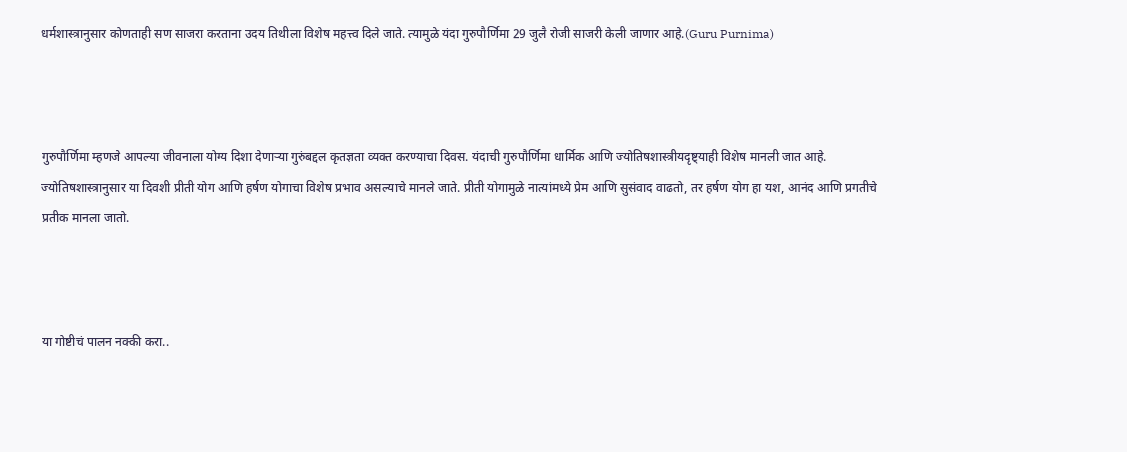धर्मशास्त्रानुसार कोणताही सण साजरा करताना उदय तिथीला विशेष महत्त्व दिले जाते. त्यामुळे यंदा गुरुपौर्णिमा 29 जुलै रोजी साजरी केली जाणार आहे.(Guru Purnima)



गुरुपौर्णिमा म्हणजे आपल्या जीवनाला योग्य दिशा देणाऱ्या गुरुंबद्दल कृतज्ञता व्यक्त करण्याचा दिवस. यंदाची गुरुपौर्णिमा धार्मिक आणि ज्योतिषशास्त्रीयदृष्ट्याही विशेष मानली जात आहे. ज्योतिषशास्त्रानुसार या दिवशी प्रीती योग आणि हर्षण योगाचा विशेष प्रभाव असल्याचे मानले जाते. प्रीती योगामुळे नात्यांमध्ये प्रेम आणि सुसंवाद वाढतो, तर हर्षण योग हा यश, आनंद आणि प्रगतीचे प्रतीक मानला जातो.



या गोष्टीचं पालन नक्की करा..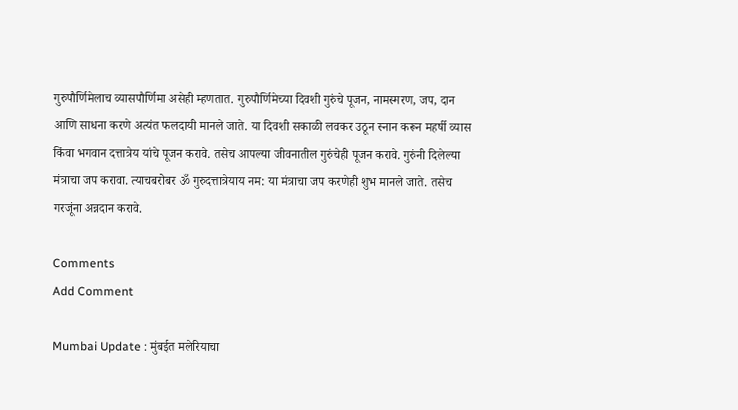गुरुपौर्णिमेलाच व्यासपौर्णिमा असेही म्हणतात. गुरुपौर्णिमेच्या दिवशी गुरुंचे पूजन, नामस्मरण, जप, दान आणि साधना करणे अत्यंत फलदायी मानले जाते. या दिवशी सकाळी लवकर उठून स्नान करून महर्षी व्यास किंवा भगवान दत्तात्रेय यांचे पूजन करावे. तसेच आपल्या जीवनातील गुरुंचेही पूजन करावे. गुरुंनी दिलेल्या मंत्राचा जप करावा. त्याचबरोबर ॐ गुरुदत्तात्रेयाय नम: या मंत्राचा जप करणेही शुभ मानले जाते. तसेच गरजूंना अन्नदान करावे.

Comments
Add Comment

Mumbai Update : मुंबईत मलेरियाचा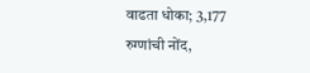वाढता धोका; 3,177 रुग्णांची नोंद,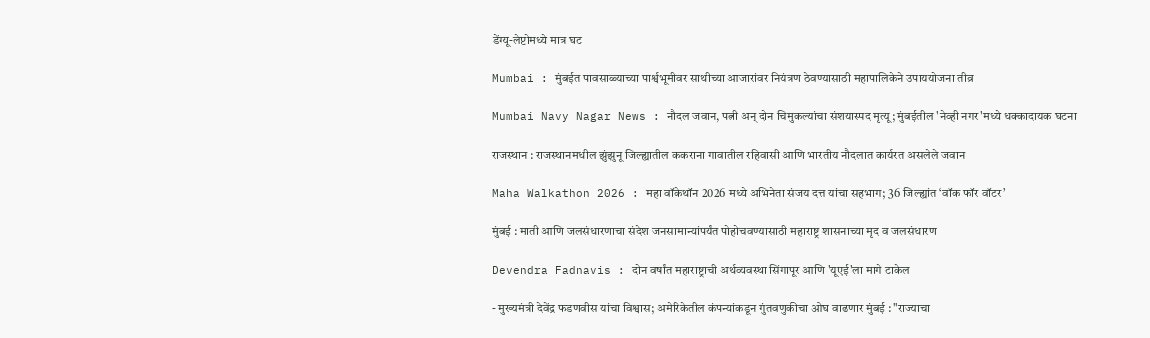डेंग्यू-लेप्टोमध्ये मात्र घट

Mumbai : मुंबईत पावसाळ्याच्या पार्श्वभूमीवर साथीच्या आजारांवर नियंत्रण ठेवण्यासाठी महापालिकेने उपाययोजना तीव्र

Mumbai Navy Nagar News : नौदल जवान, पत्नी अन् दोन चिमुकल्यांचा संशयास्पद मृत्यू; मुंबईतील 'नेव्ही नगर'मध्ये धक्कादायक घटना

राजस्थान : राजस्थानमधील झुंझुनू जिल्ह्यातील ककराना गावातील रहिवासी आणि भारतीय नौदलात कार्यरत असलेले जवान

Maha Walkathon 2026 : महा वॉकेथॉन 2026 मध्ये अभिनेता संजय दत्त यांचा सहभाग; 36 जिल्ह्यांत ‘वॉक फॉर वॉटर’

मुंबई : माती आणि जलसंधारणाचा संदेश जनसामान्यांपर्यंत पोहोचवण्यासाठी महाराष्ट्र शासनाच्या मृद व जलसंधारण

Devendra Fadnavis : दोन वर्षांत महाराष्ट्राची अर्थव्यवस्था सिंगापूर आणि 'यूएई'ला मागे टाकेल

- मुख्यमंत्री देवेंद्र फडणवीस यांचा विश्वास; अमेरिकेतील कंपन्यांकडून गुंतवणुकीचा ओघ वाढणार मुंबई : "राज्याचा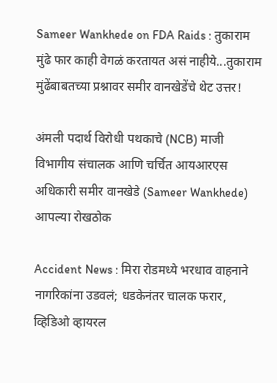Sameer Wankhede on FDA Raids : तुकाराम मुंढे फार काही वेगळं करतायत असं नाहीये...तुकाराम मुंढेंबाबतच्या प्रश्नावर समीर वानखेडेंचे थेट उत्तर!

अंमली पदार्थ विरोधी पथकाचे (NCB) माजी विभागीय संचालक आणि चर्चित आयआरएस अधिकारी समीर वानखेडे (Sameer Wankhede) आपल्या रोखठोक

Accident News : मिरा रोडमध्ये भरधाव वाहनाने नागरिकांना उडवलं; धडकेनंतर चालक फरार, व्हिडिओ व्हायरल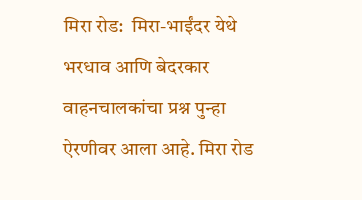मिरा रोड:  मिरा-भाईंदर येथे भरधाव आणि बेदरकार वाहनचालकांचा प्रश्न पुन्हा ऐरणीवर आला आहे. मिरा रोड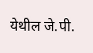येथील जे.पी.